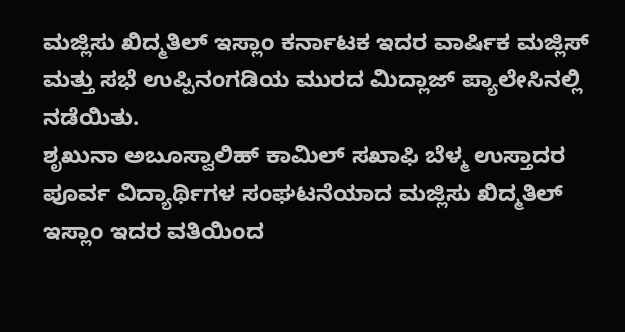ಮಜ್ಲಿಸು ಖಿದ್ಮತಿಲ್ ಇಸ್ಲಾಂ ಕರ್ನಾಟಕ ಇದರ ವಾರ್ಷಿಕ ಮಜ್ಲಿಸ್ ಮತ್ತು ಸಭೆ ಉಪ್ಪಿನಂಗಡಿಯ ಮುರದ ಮಿದ್ಲಾಜ್ ಪ್ಯಾಲೇಸಿನಲ್ಲಿ ನಡೆಯಿತು.
ಶೃಖುನಾ ಅಬೂಸ್ವಾಲಿಹ್ ಕಾಮಿಲ್ ಸಖಾಫಿ ಬೆಳ್ಮ ಉಸ್ತಾದರ ಪೂರ್ವ ವಿದ್ಯಾರ್ಥಿಗಳ ಸಂಘಟನೆಯಾದ ಮಜ್ಲಿಸು ಖಿದ್ಮತಿಲ್ ಇಸ್ಲಾಂ ಇದರ ವತಿಯಿಂದ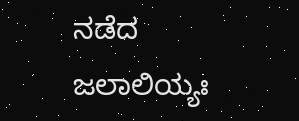ನಡೆದ ಜಲಾಲಿಯ್ಯಃ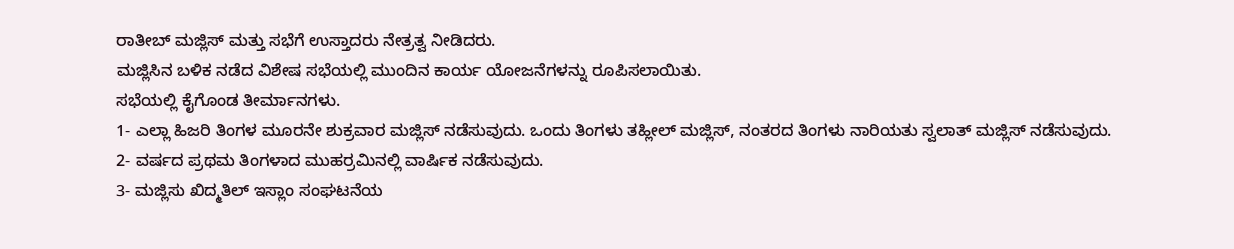ರಾತೀಬ್ ಮಜ್ಲಿಸ್ ಮತ್ತು ಸಭೆಗೆ ಉಸ್ತಾದರು ನೇತ್ರತ್ವ ನೀಡಿದರು.
ಮಜ್ಲಿಸಿನ ಬಳಿಕ ನಡೆದ ವಿಶೇಷ ಸಭೆಯಲ್ಲಿ ಮುಂದಿನ ಕಾರ್ಯ ಯೋಜನೆಗಳನ್ನು ರೂಪಿಸಲಾಯಿತು.
ಸಭೆಯಲ್ಲಿ ಕೈಗೊಂಡ ತೀರ್ಮಾನಗಳು.
1- ಎಲ್ಲಾ ಹಿಜರಿ ತಿಂಗಳ ಮೂರನೇ ಶುಕ್ರವಾರ ಮಜ್ಲಿಸ್ ನಡೆಸುವುದು. ಒಂದು ತಿಂಗಳು ತಹ್ಲೀಲ್ ಮಜ್ಲಿಸ್, ನಂತರದ ತಿಂಗಳು ನಾರಿಯತು ಸ್ವಲಾತ್ ಮಜ್ಲಿಸ್ ನಡೆಸುವುದು.
2- ವರ್ಷದ ಪ್ರಥಮ ತಿಂಗಳಾದ ಮುಹರ್ರಮಿನಲ್ಲಿ ವಾರ್ಷಿಕ ನಡೆಸುವುದು.
3- ಮಜ್ಲಿಸು ಖಿದ್ಮತಿಲ್ ಇಸ್ಲಾಂ ಸಂಘಟನೆಯ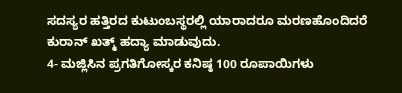ಸದಸ್ಯರ ಹತ್ತಿರದ ಕುಟುಂಬಸ್ಥರಲ್ಲಿ ಯಾರಾದರೂ ಮರಣಹೊಂದಿದರೆ ಕುರಾನ್ ಖತ್ಮ್ ಹದ್ಯಾ ಮಾಡುವುದು.
4- ಮಜ್ಲಿಸಿನ ಪ್ರಗತಿಗೋಸ್ಕರ ಕನಿಷ್ಠ 100 ರೂಪಾಯಿಗಳು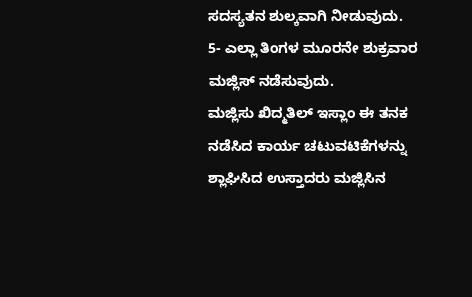ಸದಸ್ಯತನ ಶುಲ್ಕವಾಗಿ ನೀಡುವುದು.
5- ಎಲ್ಲಾ ತಿಂಗಳ ಮೂರನೇ ಶುಕ್ರವಾರ ಮಜ್ಲಿಸ್ ನಡೆಸುವುದು.
ಮಜ್ಲಿಸು ಖಿದ್ಮತಿಲ್ ಇಸ್ಲಾಂ ಈ ತನಕ ನಡೆಸಿದ ಕಾರ್ಯ ಚಟುವಟಿಕೆಗಳನ್ನು ಶ್ಲಾಘಿಸಿದ ಉಸ್ತಾದರು ಮಜ್ಲಿಸಿನ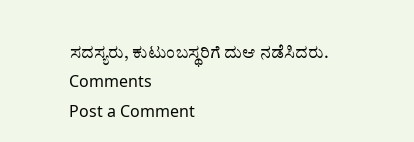ಸದಸ್ಯರು, ಕುಟುಂಬಸ್ಥರಿಗೆ ದುಆ ನಡೆಸಿದರು.
Comments
Post a Comment